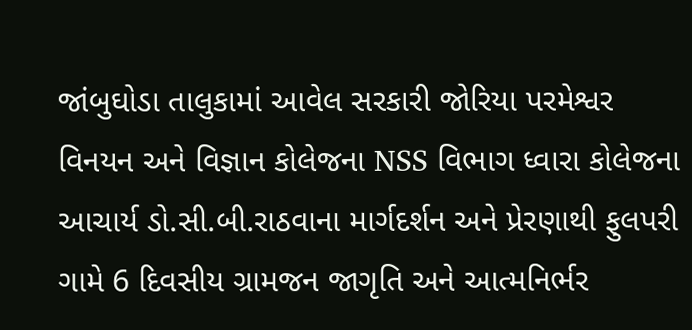જાંબુઘોડા તાલુકામાં આવેલ સરકારી જોરિયા પરમેશ્વર વિનયન અને વિજ્ઞાન કોલેજના NSS વિભાગ ધ્વારા કોલેજના આચાર્ય ડો.સી.બી.રાઠવાના માર્ગદર્શન અને પ્રેરણાથી ફુલપરી ગામે 6 દિવસીય ગ્રામજન જાગૃતિ અને આત્મનિર્ભર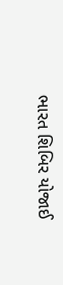ભારત શિબિર યોજાઈ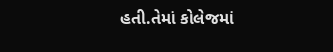હતી.તેમાં કોલેજમાં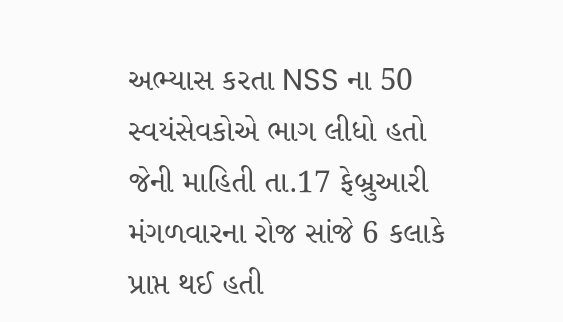અભ્યાસ કરતા NSS ના 50 સ્વયંસેવકોએ ભાગ લીધો હતો જેની માહિતી તા.17 ફેબ્રુઆરી મંગળવારના રોજ સાંજે 6 કલાકે પ્રાપ્ત થઈ હતી